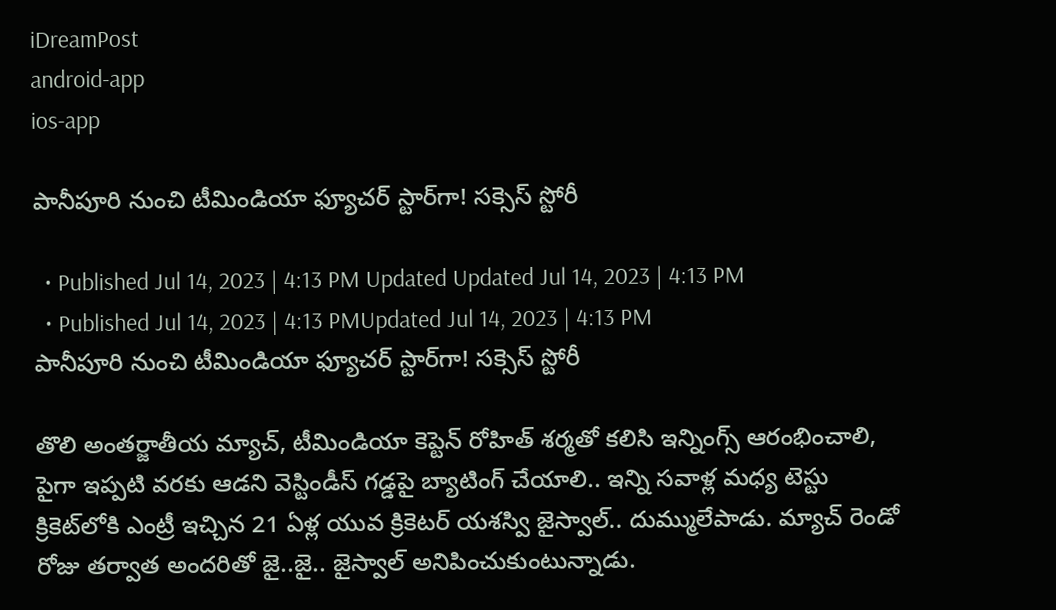iDreamPost
android-app
ios-app

పానీపూరి నుంచి టీమిండియా ఫ్యూచర్‌ స్టార్‌గా! సక్సెస్‌ స్టోరీ

  • Published Jul 14, 2023 | 4:13 PM Updated Updated Jul 14, 2023 | 4:13 PM
  • Published Jul 14, 2023 | 4:13 PMUpdated Jul 14, 2023 | 4:13 PM
పానీపూరి నుంచి టీమిండియా ఫ్యూచర్‌ స్టార్‌గా! సక్సెస్‌ స్టోరీ

తొలి అంతర్జాతీయ మ్యాచ్‌, టీమిండియా కెప్టెన్‌ రోహిత్‌ శర్మతో కలిసి ఇన్నింగ్స్‌ ఆరంభించాలి, పైగా ఇప్పటి వరకు ఆడని వెస్టిండీస్‌ గడ్డపై బ్యాటింగ్‌ చేయాలి.. ఇన్ని సవాళ్ల మధ్య టెస్టు క్రికెట్‌లోకి ఎంట్రీ ఇచ్చిన 21 ఏళ్ల యువ క్రికెటర్‌ యశస్వి జైస్వాల్‌.. దుమ్ములేపాడు. మ్యాచ్‌ రెండో రోజు తర్వాత అందరితో జై..జై.. జైస్వాల్‌ అనిపించుకుంటున్నాడు.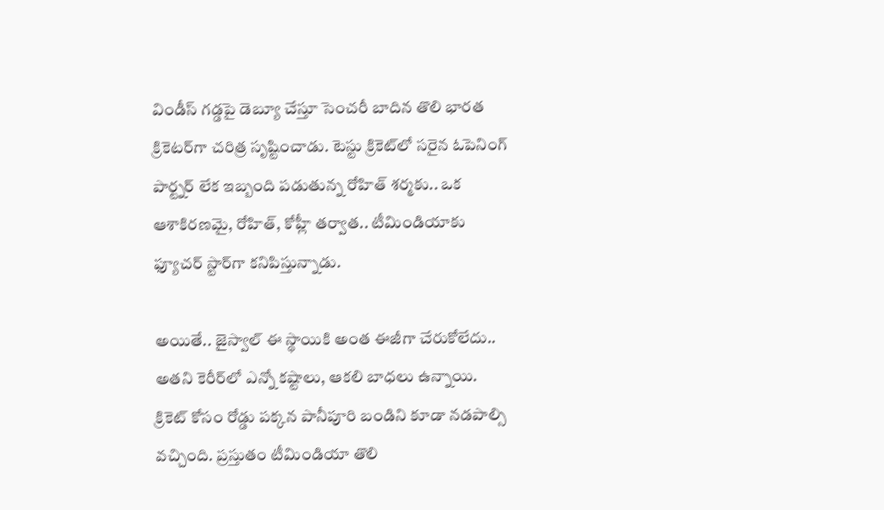విండీస్‌ గడ్డపై డెబ్యూ చేస్తూ సెంచరీ బాదిన తొలి భారత క్రికెటర్‌గా చరిత్ర సృష్టించాడు. టెస్టు క్రికెట్‌లో సరైన ఓపెనింగ్‌ పార్ట్నర్‌ లేక ఇబ్బంది పడుతున్న రోహిత్‌ శర్మకు.. ఒక ఆశాకిరణమై, రోహిత్‌, కోహ్లీ తర్వాత.. టీమిండియాకు ఫ్యూచర్‌ స్టార్‌గా కనిపిస్తున్నాడు.

అయితే.. జైస్వాల్‌ ఈ స్థాయికి అంత ఈజీగా చేరుకోలేదు.. అతని కెరీర్‌లో ఎన్నో కష్టాలు, ఆకలి బాధలు ఉన్నాయి. క్రికెట్‌ కోసం రోడ్డు పక్కన పానీపూరి బండిని కూడా నడపాల్సి వచ్చింది. ప్రస్తుతం టీమిండియా తొలి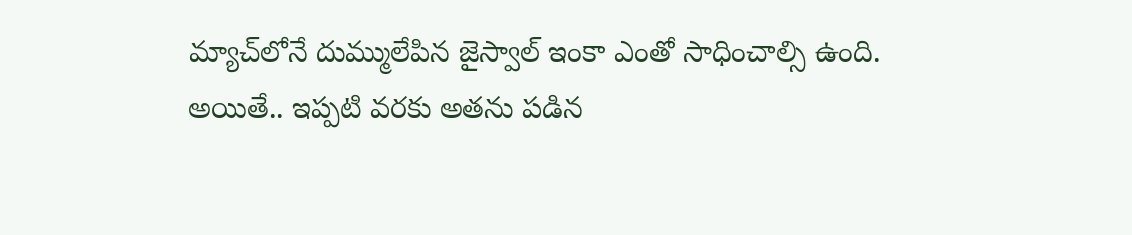మ్యాచ్‌లోనే దుమ్ములేపిన జైస్వాల్‌ ఇంకా ఎంతో సాధించాల్సి ఉంది. అయితే.. ఇప్పటి వరకు అతను పడిన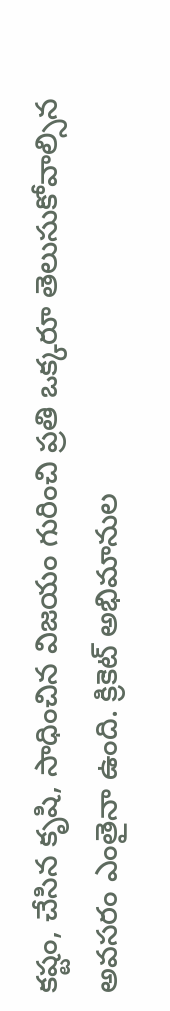కష్టం, చేసిన కృషి, సాధించిన విజయం గురించి ప్రతి ఒక్కరూ తెలుసుకోవాల్సిన అవసరం ఎంతైనా ఉంది. క్రికెట్‌ అభిమానుల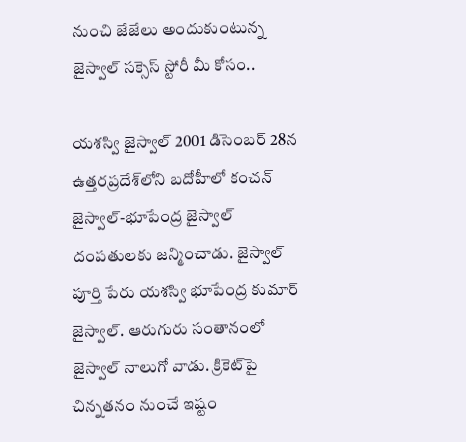నుంచి జేజేలు అందుకుంటున్న జైస్వాల్‌ సక్సెస్‌ స్టోరీ మీ కోసం..

యశస్వి జైస్వాల్‌ 2001 డిసెంబర్‌ 28న ఉత్తరప్రదేశ్‌లోని బదోహీలో కంచన్‌ జైస్వాల్‌-భూపేంద్ర జైస్వాల్‌ దంపతులకు జన్మించాడు. జైస్వాల్‌ పూర్తి పేరు యశస్వి భూపేంద్ర కుమార్‌ జైస్వాల్‌. ఆరుగురు సంతానంలో జైస్వాల్‌ నాలుగో వాడు. క్రికెట్‌పై చిన్నతనం నుంచే ఇష్టం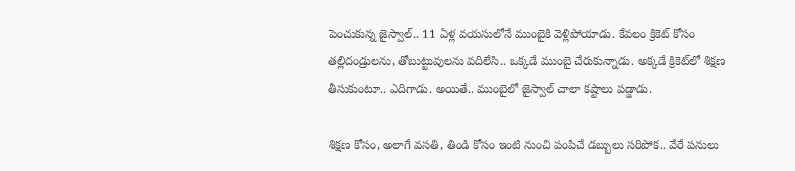పెంచుకున్న జైస్వాల్‌.. 11 ఏళ్ల వయసులోనే ముంబైకి వెళ్లిపోయాడు. కేవలం క్రికెట్‌ కోసం తల్లిదండ్రులను, తోబుట్టువులను వదిలేసి.. ఒక్కడే ముంబై చేరుకున్నాడు. అక్కడే క్రికెట్‌లో శిక్షణ తీసుకుంటూ.. ఎదిగాడు. అయితే.. ముంబైలో జైస్వాల్‌ చాలా కష్టాలు పడ్డాడు.

శిక్షణ కోసం, అలాగే వసతి, తిండి కోసం ఇంటి నుంచి పంపిచే డబ్బులు సరిపోక.. వేరే పనులు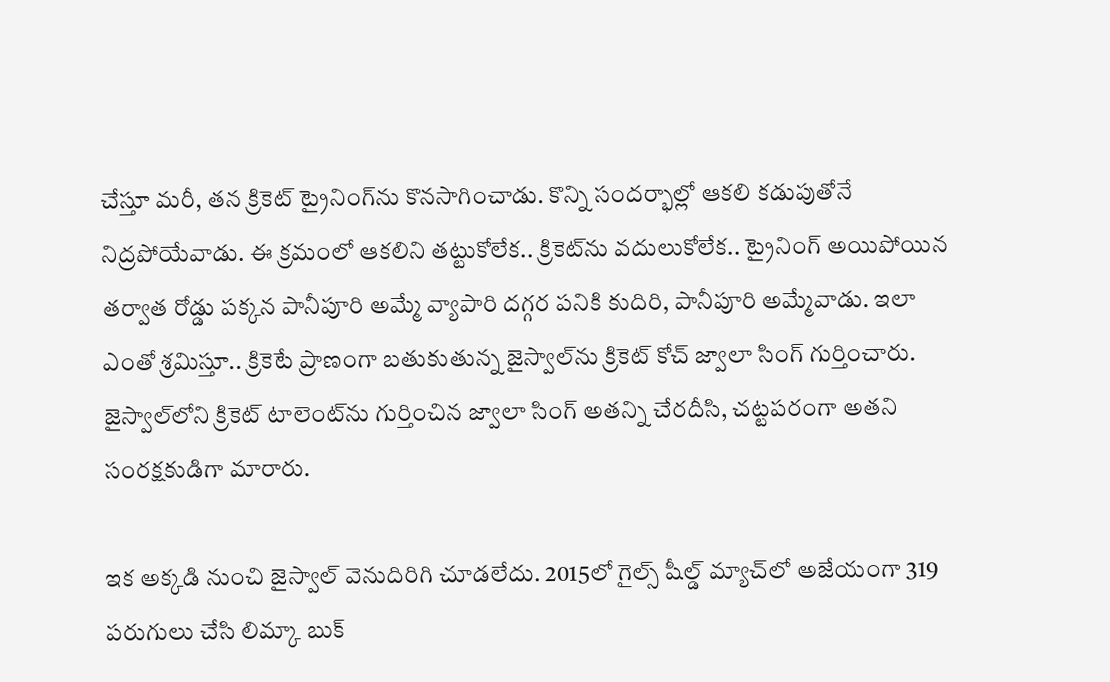చేస్తూ మరీ, తన క్రికెట్‌ ట్రైనింగ్‌ను కొనసాగించాడు. కొన్ని సందర్భాల్లో ఆకలి కడుపుతోనే నిద్రపోయేవాడు. ఈ క్రమంలో ఆకలిని తట్టుకోలేక.. క్రికెట్‌ను వదులుకోలేక.. ట్రైనింగ్‌ అయిపోయిన తర్వాత రోడ్డు పక్కన పానీపూరి అమ్మే వ్యాపారి దగ్గర పనికి కుదిరి, పానీపూరి అమ్మేవాడు. ఇలా ఎంతో శ్రమిస్తూ.. క్రికెటే ప్రాణంగా బతుకుతున్న జైస్వాల్‌ను క్రికెట్‌ కోచ్‌ జ్వాలా సింగ్‌ గుర్తించారు. జైస్వాల్‌లోని క్రికెట్‌ టాలెంట్‌ను గుర్తించిన జ్వాలా సింగ్‌ అతన్ని చేరదీసి, చట్టపరంగా అతని సంరక్షకుడిగా మారారు.

ఇక అక్కడి నుంచి జైస్వాల్‌ వెనుదిరిగి చూడలేదు. 2015లో గైల్స్‌ షీల్డ్‌ మ్యాచ్‌లో అజేయంగా 319 పరుగులు చేసి లిమ్కా బుక్‌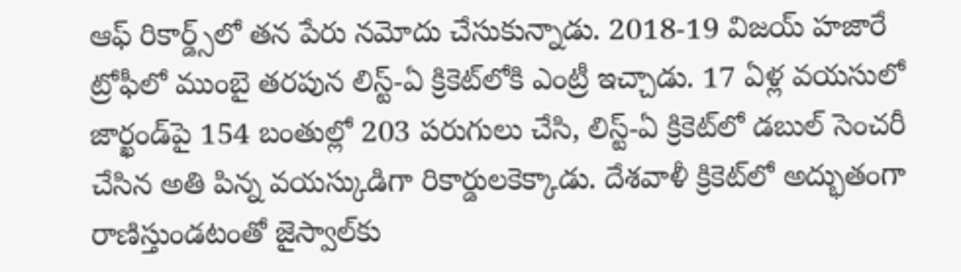ఆఫ్‌ రికార్డ్స్‌లో తన పేరు నమోదు చేసుకున్నాడు. 2018-19 విజయ్ హజారే ట్రోఫీలో ముంబై తరపున లిస్ట్-ఏ క్రికెట్‌లోకి ఎంట్రీ ఇచ్చాడు. 17 ఏళ్ల వయసులో జార్ఖండ్‌పై 154 బంతుల్లో 203 పరుగులు చేసి, లిస్ట్‌-ఏ క్రికెట్‌లో డబుల్‌ సెంచరీ చేసిన అతి పిన్న వయస్కుడిగా రికార్డులకెక్కాడు. దేశవాళీ క్రికెట్‌లో అద్భుతంగా రాణిస్తుండటంతో జైస్వాల్‌కు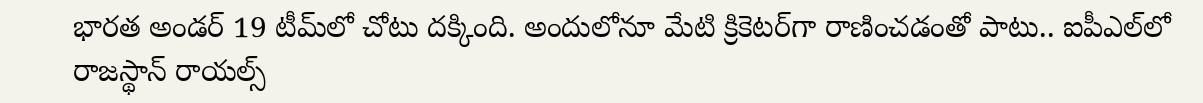భారత అండర్‌ 19 టీమ్‌లో చోటు దక్కింది. అందులోనూ మేటి క్రికెటర్‌గా రాణించడంతో పాటు.. ఐపీఎల్‌లో రాజస్థాన్‌ రాయల్స్‌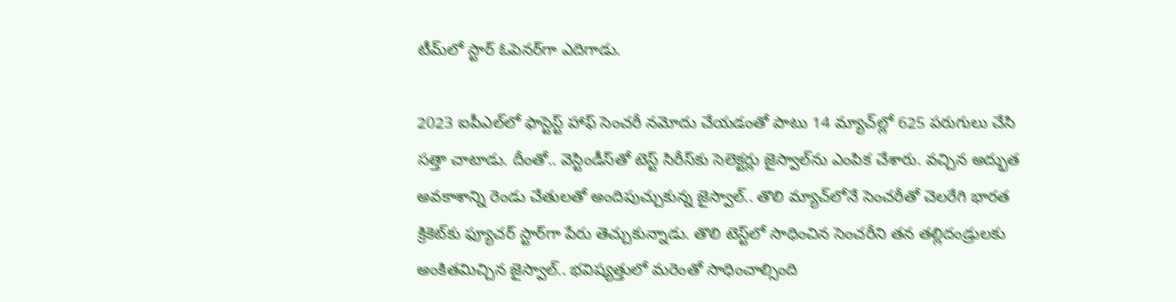టీమ్‌లో స్టార్‌ ఓపెనర్‌గా ఎదిగాడు.

2023 ఐపీఎల్‌లో ఫాస్టెస్ట్‌ హాఫ్‌ సెంచరీ నమోదు చేయడంతో పాటు 14 మ్యాచ్‌ల్లో 625 పరుగులు చేసి సత్తా చాటాడు. దీంతో.. వెస్టిండీస్‌తో టెస్ట్‌ సిరీస్‌కు సెలెక్టర్లు జైస్వాల్‌ను ఎంపిక చేశారు. వచ్చిన అద్భుత అవకాశాన్ని రెండు చేతులతో అందిపుచ్చుకున్న జైస్వాల్‌.. తొలి మ్యాచ్‌లోనే సెంచరీతో చెలరేగి భారత క్రికెట్‌కు ఫ్యూచర్‌ స్టార్‌గా పేరు తెచ్చుకున్నాడు. తొలి టెస్ట్‌లో సాధించిన సెంచరీని తన తల్లిదండ్రులకు అంకితమిచ్చిన జైస్వాల్‌.. భవిష్యత్తులో మరెంతో సాధించాల్సింది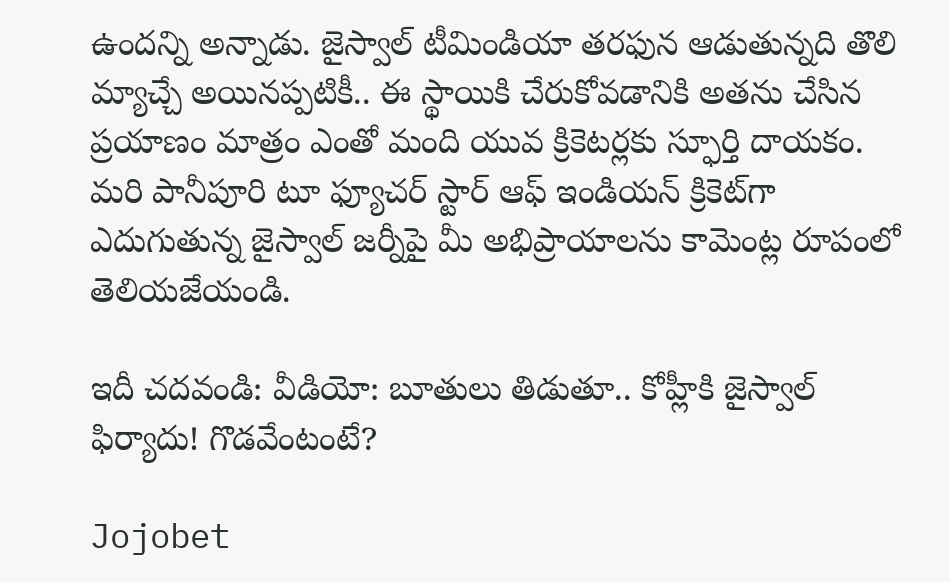ఉందన్ని అన్నాడు. జైస్వాల్‌ టీమిండియా తరఫున ఆడుతున్నది తొలి మ్యాచ్చే అయినప్పటికీ.. ఈ స్థాయికి చేరుకోవడానికి అతను చేసిన ప్రయాణం మాత్రం ఎంతో మంది యువ క్రికెటర్లకు స్ఫూర్తి దాయకం. మరి పానీపూరి టూ ఫ్యూచర్‌ స్టార్‌ ఆఫ్‌ ఇండియన్‌ క్రికెట్‌గా ఎదుగుతున్న జైస్వాల్‌ జర్నీపై మీ అభిప్రాయాలను కామెంట్ల రూపంలో తెలియజేయండి.

ఇదీ చదవండి: వీడియో: బూతులు తిడుతూ.. కోహ్లీకి జైస్వాల్‌ ఫిర్యాదు! గొడవేంటంటే?

Jojobet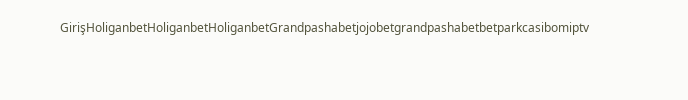GirişHoliganbetHoliganbetHoliganbetGrandpashabetjojobetgrandpashabetbetparkcasibomiptv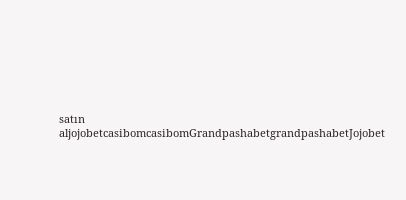satın aljojobetcasibomcasibomGrandpashabetgrandpashabetJojobet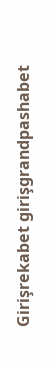Girişrekabet girişgrandpashabet